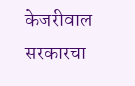केजरीवाल सरकारचा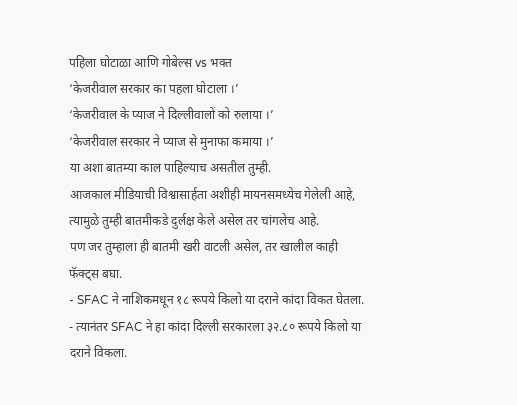पहिला घोटाळा आणि गोबेल्स vs भक्त
‘केजरीवाल सरकार का पहला घोटाला ।’
‘केजरीवाल के प्याज ने दिल्लीवालों को रुलाया ।’
‘केजरीवाल सरकार ने प्याज से मुनाफा कमाया ।’
या अशा बातम्या काल पाहिल्याच असतील तुम्ही.
आजकाल मीडियाची विश्वासार्हता अशीही मायनसमध्येच गेलेली आहे, त्यामुळे तुम्ही बातमीकडे दुर्लक्ष केले असेल तर चांगलेच आहे.
पण जर तुम्हाला ही बातमी खरी वाटली असेल, तर खालील काही फॅक्ट्स बघा.
- SFAC ने नाशिकमधून १८ रूपये किलो या दराने कांदा विकत घेतला.
- त्यानंतर SFAC ने हा कांदा दिल्ली सरकारला ३२.८० रूपये किलो या दराने विकला.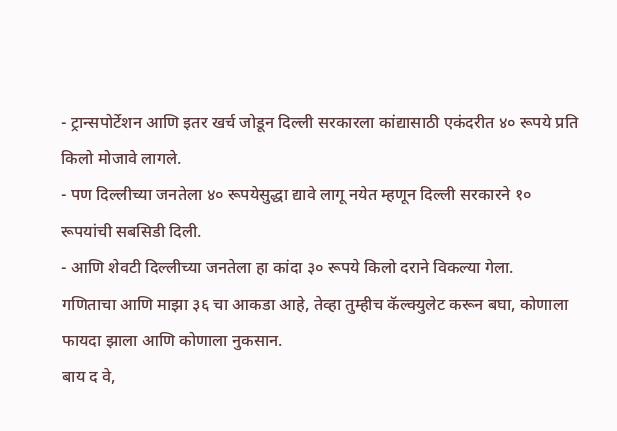- ट्रान्सपोर्टेशन आणि इतर खर्च जोडून दिल्ली सरकारला कांद्यासाठी एकंदरीत ४० रूपये प्रति किलो मोजावे लागले.
- पण दिल्लीच्या जनतेला ४० रूपयेसुद्धा द्यावे लागू नयेत म्हणून दिल्ली सरकारने १० रूपयांची सबसिडी दिली.
- आणि शेवटी दिल्लीच्या जनतेला हा कांदा ३० रूपये किलो दराने विकल्या गेला.
गणिताचा आणि माझा ३६ चा आकडा आहे, तेव्हा तुम्हीच कॅल्क्युलेट करून बघा, कोणाला फायदा झाला आणि कोणाला नुकसान.
बाय द वे,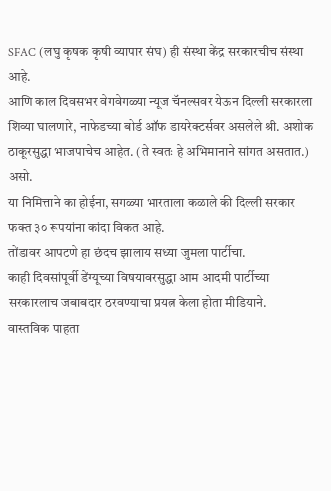SFAC (लघु कृषक कृषी व्यापार संघ) ही संस्था केंद्र सरकारचीच संस्था आहे.
आणि काल दिवसभर वेगवेगळ्या न्यूज चॅनल्सवर येऊन दिल्ली सरकारला शिव्या घालणारे, नाफेडच्या बोर्ड ऑफ डायरेक्टर्सवर असलेले श्री. अशोक ठाकूरसुद्धा भाजपाचेच आहेत. (ते स्वतः हे अभिमानाने सांगत असतात.)
असो.
या निमित्ताने का होईना, सगळ्या भारताला कळाले की दिल्ली सरकार फक्त ३० रूपयांना कांदा विकत आहे.
तोंडावर आपटणे हा छंदच झालाय सध्या जुमला पार्टीचा.
काही दिवसांपूर्वी डेंग्यूच्या विषयावरसुद्धा आम आदमी पार्टीच्या सरकारलाच जबाबदार ठरवण्याचा प्रयत्न केला होता मीडियाने.
वास्तविक पाहता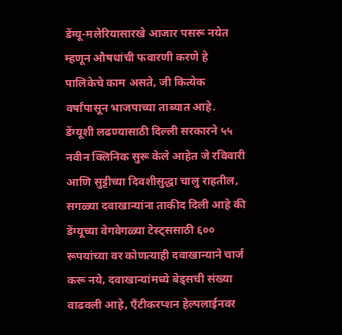डेंग्यू-मलेरियासारखे आजार पसरू नयेत म्हणून औषधांची फवारणी करणे हे पालिकेचे काम असते, जी कित्येक वर्षांपासून भाजपाच्या ताब्यात आहे.
डेंग्यूशी लढण्यासाठी दिल्ली सरकारने ५५ नवीन क्लिनिक सुरू केले आहेत जे रविवारी आणि सुट्टीच्या दिवशीसुद्धा चालु राहतील, सगळ्या दवाखान्यांना ताकीद दिली आहे की डेंग्यूच्या वेगवेगळ्या टेस्ट्ससाठी ६०० रूपयांच्या वर कोणत्याही दवाखान्याने चार्ज करू नये, दवाखान्यांमध्ये बेड्सची संख्या वाढवली आहे, ऍंटीकरप्शन हेल्पलाईनवर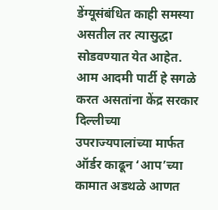डेंग्यूसंबंधित काही समस्या असतील तर त्यासुद्धा सोडवण्यात येत आहेत.
आम आदमी पार्टी हे सगळे करत असतांना केंद्र सरकार दिल्लीच्या उपराज्यपालांच्या मार्फत ऑर्डर काढून ‘आप’च्या कामात अडथळे आणत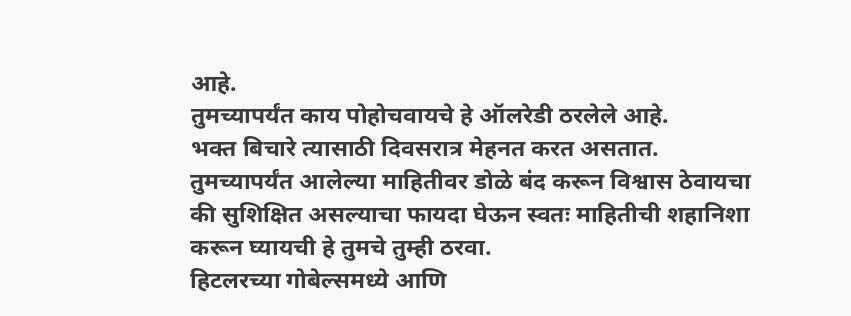आहे.
तुमच्यापर्यंत काय पोहोचवायचे हे ऑलरेडी ठरलेले आहे.
भक्त बिचारे त्यासाठी दिवसरात्र मेहनत करत असतात.
तुमच्यापर्यंत आलेल्या माहितीवर डोळे बंद करून विश्वास ठेवायचा की सुशिक्षित असल्याचा फायदा घेऊन स्वतः माहितीची शहानिशा करून घ्यायची हे तुमचे तुम्ही ठरवा.
हिटलरच्या गोबेल्समध्ये आणि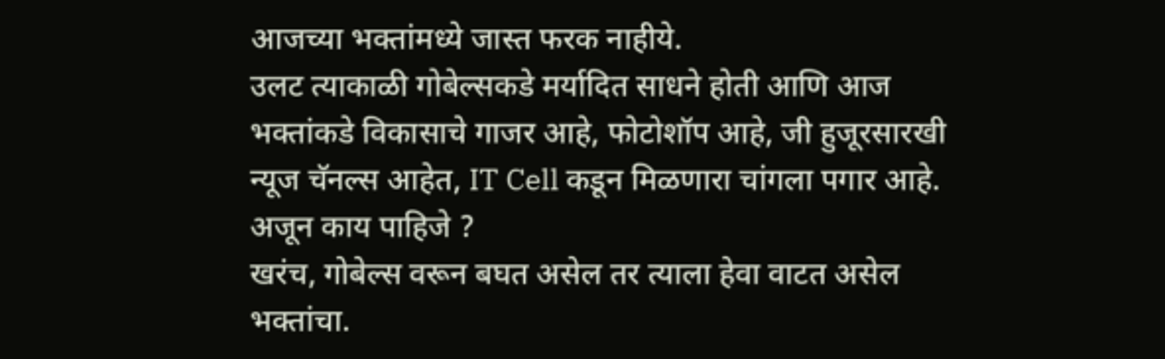आजच्या भक्तांमध्ये जास्त फरक नाहीये.
उलट त्याकाळी गोबेल्सकडे मर्यादित साधने होती आणि आज भक्तांकडे विकासाचे गाजर आहे, फोटोशॉप आहे, जी हुजूरसारखी न्यूज चॅनल्स आहेत, IT Cell कडून मिळणारा चांगला पगार आहे.
अजून काय पाहिजे ?
खरंच, गोबेल्स वरून बघत असेल तर त्याला हेवा वाटत असेल भक्तांचा.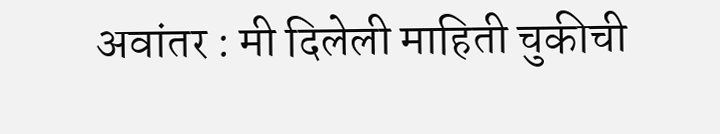अवांतर : मी दिलेली माहिती चुकीची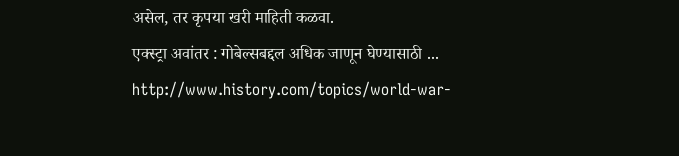असेल, तर कृपया खरी माहिती कळवा.
एक्स्ट्रा अवांतर : गोबेल्सबद्दल अधिक जाणून घेण्यासाठी ...
http://www.history.com/topics/world-war-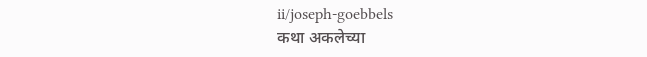ii/joseph-goebbels
कथा अकलेच्या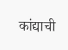कांद्याची